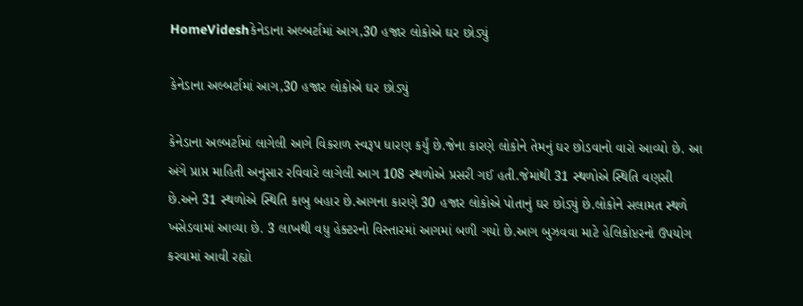HomeVideshકેનેડાના અલ્બર્ટામાં આગ,30 હજાર લોકોએ ઘર છોડ્યું

કેનેડાના અલ્બર્ટામાં આગ,30 હજાર લોકોએ ઘર છોડ્યું

કેનેડાના અલ્બર્ટામાં લાગેલી આગે વિકરાળ સ્વરૂપ ધારણ કર્યું છે.જેના કારણે લોકોને તેમનું ઘર છોડવાનો વારો આવ્યો છે. આ અંગે પ્રાપ્ત માહિતી અનુસાર રવિવારે લાગેલી આગ 108 સ્થળોએ પ્રસરી ગઈ હતી.જેમાંથી 31 સ્થળોએ સ્થિતિ વણસી છે.અને 31 સ્થળોએ સ્થિતિ કાબુ બહાર છે.આગના કારણે 30 હજાર લોકોએ પોતાનું ઘર છોડ્યું છે.લોકોને સલામત સ્થળે ખસેડવામાં આવ્યા છે. 3 લાખથી વધુ હેક્ટરનો વિસ્તારમાં આગમાં બળી ગયો છે.આગ બુઝવવા માટે હેલિકોપ્ટરનો ઉપયોગ કરવામાં આવી રહ્યો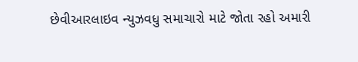છેવીઆરલાઇવ ન્યુઝવધુ સમાચારો માટે જોતા રહો અમારી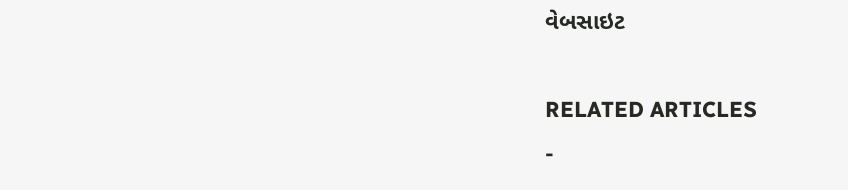વેબસાઇટ

RELATED ARTICLES
-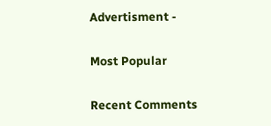Advertisment -

Most Popular

Recent Comments